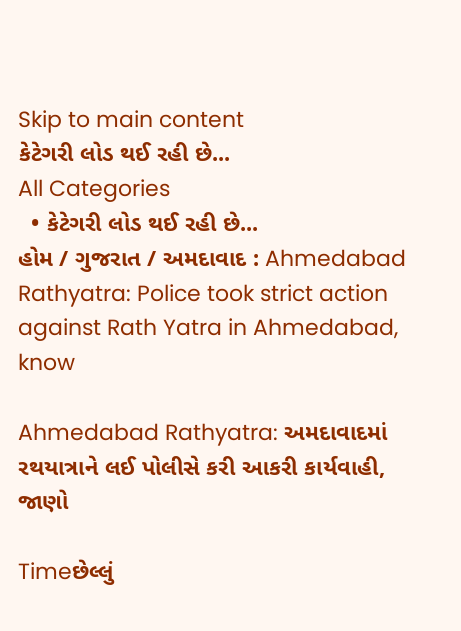Skip to main content
કેટેગરી લોડ થઈ રહી છે...
All Categories
  • કેટેગરી લોડ થઈ રહી છે...
હોમ / ગુજરાત / અમદાવાદ : Ahmedabad Rathyatra: Police took strict action against Rath Yatra in Ahmedabad, know

Ahmedabad Rathyatra: અમદાવાદમાં રથયાત્રાને લઈ પોલીસે કરી આકરી કાર્યવાહી, જાણો

Timeછેલ્લું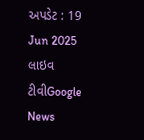અપડેટ : 19 Jun 2025
લાઇવ ટીવીGoogle News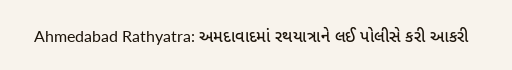Ahmedabad Rathyatra: અમદાવાદમાં રથયાત્રાને લઈ પોલીસે કરી આકરી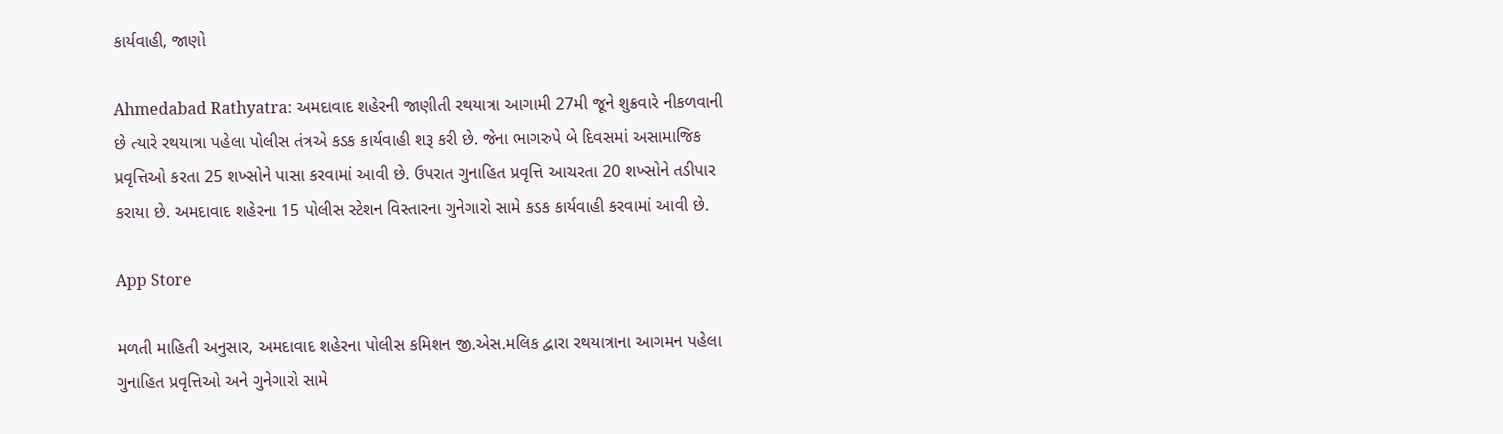કાર્યવાહી, જાણો

Ahmedabad Rathyatra: અમદાવાદ શહેરની જાણીતી રથયાત્રા આગામી 27મી જૂને શુક્રવારે નીકળવાની છે ત્યારે રથયાત્રા પહેલા પોલીસ તંત્રએ કડક કાર્યવાહી શરૂ કરી છે. જેના ભાગરુપે બે દિવસમાં અસામાજિક પ્રવૃત્તિઓ કરતા 25 શખ્સોને પાસા કરવામાં આવી છે. ઉપરાત ગુનાહિત પ્રવૃત્તિ આચરતા 20 શખ્સોને તડીપાર કરાયા છે. અમદાવાદ શહેરના 15 પોલીસ સ્ટેશન વિસ્તારના ગુનેગારો સામે કડક કાર્યવાહી કરવામાં આવી છે.

App Store

મળતી માહિતી અનુસાર, અમદાવાદ શહેરના પોલીસ કમિશન જી.એસ.મલિક દ્વારા રથયાત્રાના આગમન પહેલા ગુનાહિત પ્રવૃત્તિઓ અને ગુનેગારો સામે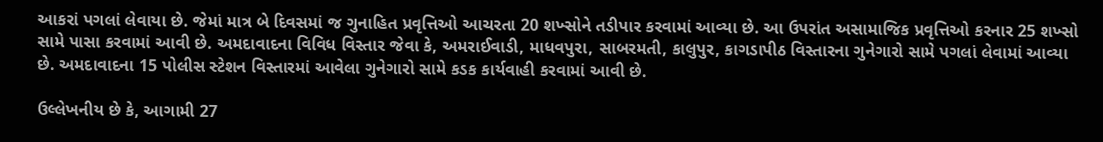આકરાં પગલાં લેવાયા છે. જેમાં માત્ર બે દિવસમાં જ ગુનાહિત પ્રવૃત્તિઓ આચરતા 20 શખ્સોને તડીપાર કરવામાં આવ્યા છે. આ ઉપરાંત અસામાજિક પ્રવૃત્તિઓ કરનાર 25 શખ્સો સામે પાસા કરવામાં આવી છે. અમદાવાદના વિવિધ વિસ્તાર જેવા કે, અમરાઈવાડી, માધવપુરા, સાબરમતી, કાલુપુર, કાગડાપીઠ વિસ્તારના ગુનેગારો સામે પગલાં લેવામાં આવ્યા છે. અમદાવાદના 15 પોલીસ સ્ટેશન વિસ્તારમાં આવેલા ગુનેગારો સામે કડક કાર્યવાહી કરવામાં આવી છે.

ઉલ્લેખનીય છે કે, આગામી 27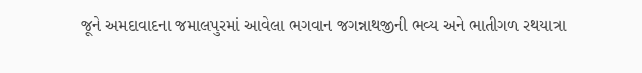જૂને અમદાવાદના જમાલપુરમાં આવેલા ભગવાન જગન્નાથજીની ભવ્ય અને ભાતીગળ રથયાત્રા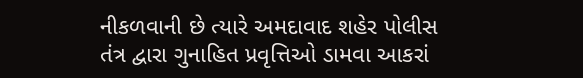નીકળવાની છે ત્યારે અમદાવાદ શહેર પોલીસ તંત્ર દ્વારા ગુનાહિત પ્રવૃત્તિઓ ડામવા આકરાં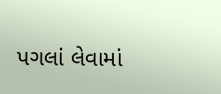પગલાં લેવામાં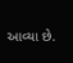આવ્યા છે.